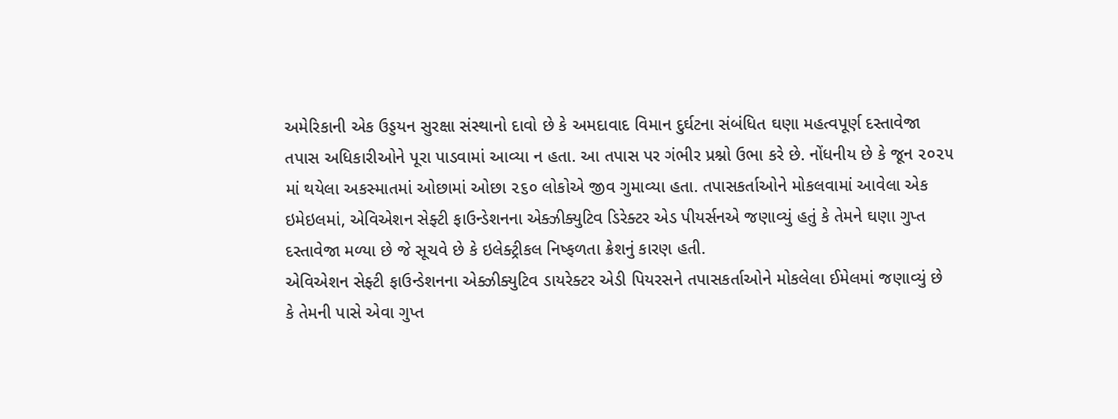અમેરિકાની એક ઉડ્ડયન સુરક્ષા સંસ્થાનો દાવો છે કે અમદાવાદ વિમાન દુર્ઘટના સંબંધિત ઘણા મહત્વપૂર્ણ દસ્તાવેજા તપાસ અધિકારીઓને પૂરા પાડવામાં આવ્યા ન હતા. આ તપાસ પર ગંભીર પ્રશ્નો ઉભા કરે છે. નોંધનીય છે કે જૂન ૨૦૨૫ માં થયેલા અકસ્માતમાં ઓછામાં ઓછા ૨૬૦ લોકોએ જીવ ગુમાવ્યા હતા. તપાસકર્તાઓને મોકલવામાં આવેલા એક ઇમેઇલમાં, એવિએશન સેફ્ટી ફાઉન્ડેશનના એક્ઝીક્યુટિવ ડિરેક્ટર એડ પીયર્સનએ જણાવ્યું હતું કે તેમને ઘણા ગુપ્ત દસ્તાવેજા મળ્યા છે જે સૂચવે છે કે ઇલેક્ટ્રીકલ નિષ્ફળતા ક્રેશનું કારણ હતી.
એવિએશન સેફ્ટી ફાઉન્ડેશનના એક્ઝીક્યુટિવ ડાયરેક્ટર એડી પિયરસને તપાસકર્તાઓને મોકલેલા ઈમેલમાં જણાવ્યું છે કે તેમની પાસે એવા ગુપ્ત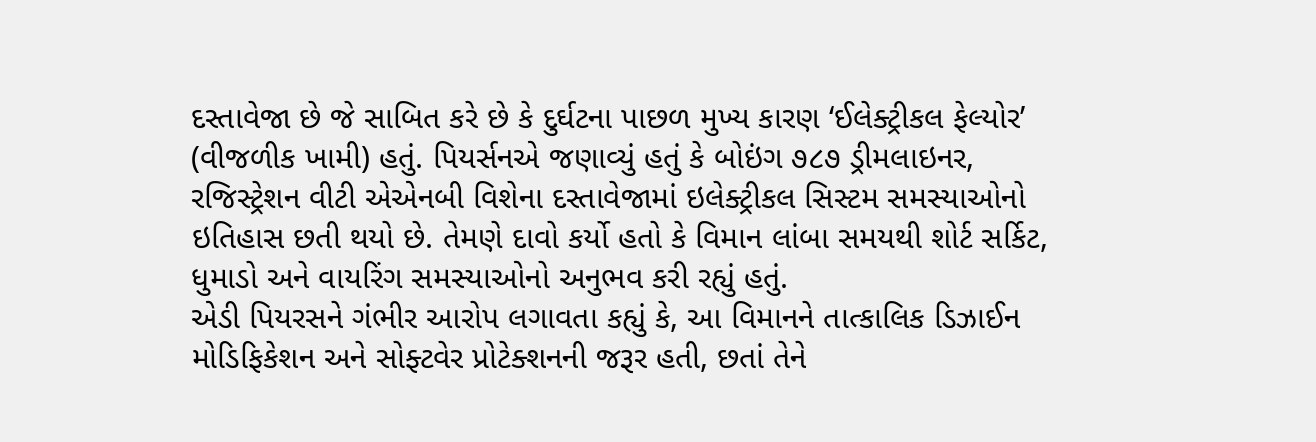દસ્તાવેજા છે જે સાબિત કરે છે કે દુર્ઘટના પાછળ મુખ્ય કારણ ‘ઈલેક્ટ્રીકલ ફેલ્યોર’ (વીજળીક ખામી) હતું. પિયર્સનએ જણાવ્યું હતું કે બોઇંગ ૭૮૭ ડ્રીમલાઇનર, રજિસ્ટ્રેશન વીટી એએનબી વિશેના દસ્તાવેજામાં ઇલેક્ટ્રીકલ સિસ્ટમ સમસ્યાઓનો ઇતિહાસ છતી થયો છે. તેમણે દાવો કર્યો હતો કે વિમાન લાંબા સમયથી શોર્ટ સર્કિટ, ધુમાડો અને વાયરિંગ સમસ્યાઓનો અનુભવ કરી રહ્યું હતું.
એડી પિયરસને ગંભીર આરોપ લગાવતા કહ્યું કે, આ વિમાનને તાત્કાલિક ડિઝાઈન મોડિફિકેશન અને સોફ્ટવેર પ્રોટેક્શનની જરૂર હતી, છતાં તેને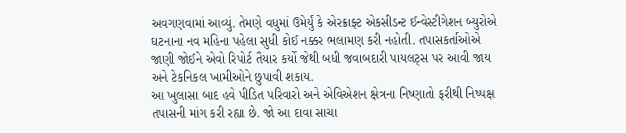અવગણવામાં આવ્યું. તેમણે વધુમાં ઉમેર્યું કે એરક્રાફ્ટ એકસીડન્ટ ઈન્વેસ્ટીગેશન બ્યુરોએ ઘટનાના નવ મહિના પહેલા સુધી કોઈ નક્કર ભલામણ કરી નહોતી. તપાસકર્તાઓએ જાણી જોઈને એવો રિપોર્ટ તૈયાર કર્યો જેથી બધી જવાબદારી પાયલટ્સ પર આવી જાય અને ટેકનિકલ ખામીઓને છુપાવી શકાય.
આ ખુલાસા બાદ હવે પીડિત પરિવારો અને એવિએશન ક્ષેત્રના નિષ્ણાતો ફરીથી નિષ્પક્ષ તપાસની માંગ કરી રહ્યા છે. જો આ દાવા સાચા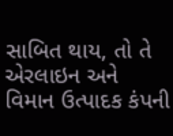સાબિત થાય, તો તે એરલાઇન અને વિમાન ઉત્પાદક કંપની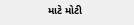માટે મોટી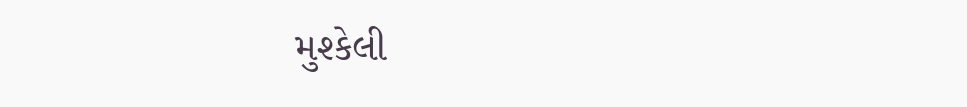મુશ્કેલી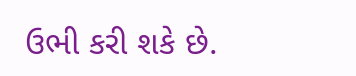ઉભી કરી શકે છે.